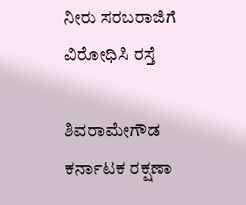ನೀರು ಸರಬರಾಜಿಗೆ ವಿರೋಧಿಸಿ ರಸ್ತೆ

ಶಿವರಾಮೇಗೌಡ ಕರ್ನಾಟಕ ರಕ್ಷಣಾ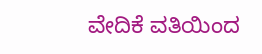ವೇದಿಕೆ ವತಿಯಿಂದ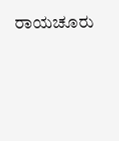ರಾಯಚೂರು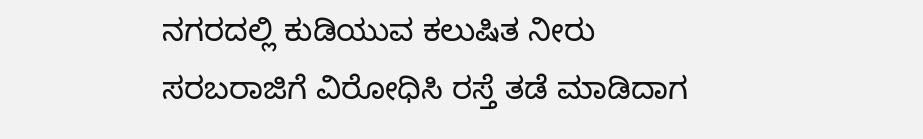ನಗರದಲ್ಲಿ ಕುಡಿಯುವ ಕಲುಷಿತ ನೀರು ಸರಬರಾಜಿಗೆ ವಿರೋಧಿಸಿ ರಸ್ತೆ ತಡೆ ಮಾಡಿದಾಗ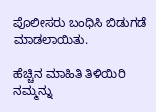ಪೊಲೀಸರು ಬಂಧಿಸಿ ಬಿಡುಗಡೆ ಮಾಡಲಾಯಿತು.

ಹೆಚ್ಚಿನ ಮಾಹಿತಿ ತಿಳಿಯಿರಿ ನಮ್ಮನ್ನು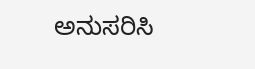ಅನುಸರಿಸಿ